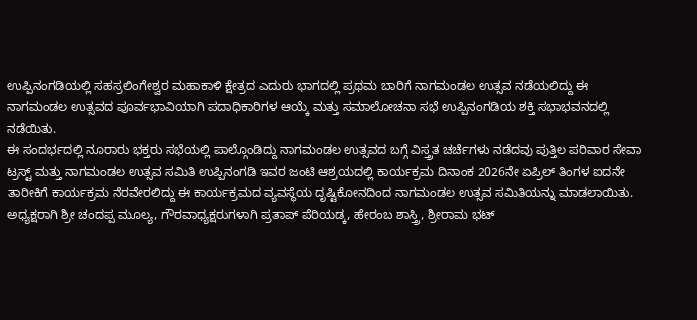ಉಪ್ಪಿನಂಗಡಿಯಲ್ಲಿ ಸಹಸ್ರಲಿಂಗೇಶ್ವರ ಮಹಾಕಾಳಿ ಕ್ಷೇತ್ರದ ಎದುರು ಭಾಗದಲ್ಲಿ ಪ್ರಥಮ ಬಾರಿಗೆ ನಾಗಮಂಡಲ ಉತ್ಸವ ನಡೆಯಲಿದ್ದು ಈ ನಾಗಮಂಡಲ ಉತ್ಸವದ ಪೂರ್ವಭಾವಿಯಾಗಿ ಪದಾಧಿಕಾರಿಗಳ ಆಯ್ಕೆ ಮತ್ತು ಸಮಾಲೋಚನಾ ಸಭೆ ಉಪ್ಪಿನಂಗಡಿಯ ಶಕ್ತಿ ಸಭಾಭವನದಲ್ಲಿ ನಡೆಯಿತು.
ಈ ಸಂದರ್ಭದಲ್ಲಿ ನೂರಾರು ಭಕ್ತರು ಸಭೆಯಲ್ಲಿ ಪಾಲ್ಗೊಂಡಿದ್ದು ನಾಗಮಂಡಲ ಉತ್ಸವದ ಬಗ್ಗೆ ವಿಸ್ತ್ರತ ಚರ್ಚೆಗಳು ನಡೆದವು ಪುತ್ತಿಲ ಪರಿವಾರ ಸೇವಾ ಟ್ರಸ್ಟ್ ಮತ್ತು ನಾಗಮಂಡಲ ಉತ್ಸವ ಸಮಿತಿ ಉಪ್ಪಿನಂಗಡಿ ಇವರ ಜಂಟಿ ಆಶ್ರಯದಲ್ಲಿ ಕಾರ್ಯಕ್ರಮ ದಿನಾಂಕ 2026ನೇ ಏಪ್ರಿಲ್ ತಿಂಗಳ ಐದನೇ ತಾರೀಕಿಗೆ ಕಾರ್ಯಕ್ರಮ ನೆರವೇರಲಿದ್ದು ಈ ಕಾರ್ಯಕ್ರಮದ ವ್ಯವಸ್ಥೆಯ ದೃಷ್ಟಿಕೋನದಿಂದ ನಾಗಮಂಡಲ ಉತ್ಸವ ಸಮಿತಿಯನ್ನು ಮಾಡಲಾಯಿತು.
ಅಧ್ಯಕ್ಷರಾಗಿ ಶ್ರೀ ಚಂದಪ್ಪ ಮೂಲ್ಯ, ಗೌರವಾಧ್ಯಕ್ಷರುಗಳಾಗಿ ಪ್ರತಾಪ್ ಪೆರಿಯಡ್ಕ, ಹೇರಂಬ ಶಾಸ್ತ್ರಿ, ಶ್ರೀರಾಮ ಭಟ್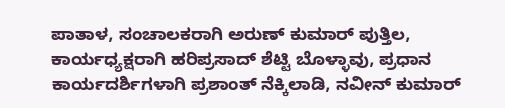ಪಾತಾಳ, ಸಂಚಾಲಕರಾಗಿ ಅರುಣ್ ಕುಮಾರ್ ಪುತ್ತಿಲ, ಕಾರ್ಯಧ್ಯಕ್ಷರಾಗಿ ಹರಿಪ್ರಸಾದ್ ಶೆಟ್ಟಿ ಬೊಳ್ಳಾವು, ಪ್ರಧಾನ ಕಾರ್ಯದರ್ಶಿಗಳಾಗಿ ಪ್ರಶಾಂತ್ ನೆಕ್ಕಿಲಾಡಿ, ನವೀನ್ ಕುಮಾರ್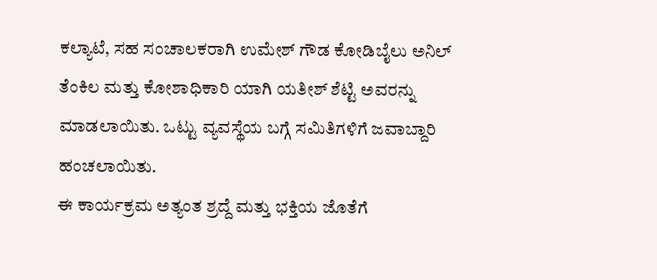ಕಲ್ಯಾಟೆ, ಸಹ ಸಂಚಾಲಕರಾಗಿ ಉಮೇಶ್ ಗೌಡ ಕೋಡಿಬೈಲು ಅನಿಲ್ ತೆಂಕಿಲ ಮತ್ತು ಕೋಶಾಧಿಕಾರಿ ಯಾಗಿ ಯತೀಶ್ ಶೆಟ್ಟಿ ಅವರನ್ನು ಮಾಡಲಾಯಿತು. ಒಟ್ಟು ವ್ಯವಸ್ಥೆಯ ಬಗ್ಗೆ ಸಮಿತಿಗಳಿಗೆ ಜವಾಬ್ದಾರಿ ಹಂಚಲಾಯಿತು.
ಈ ಕಾರ್ಯಕ್ರಮ ಅತ್ಯಂತ ಶ್ರದ್ದೆ ಮತ್ತು ಭಕ್ತಿಯ ಜೊತೆಗೆ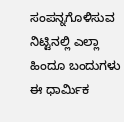ಸಂಪನ್ನಗೊಳಿಸುವ ನಿಟ್ಟಿನಲ್ಲಿ ಎಲ್ಲಾ ಹಿಂದೂ ಬಂದುಗಳು ಈ ಧಾರ್ಮಿಕ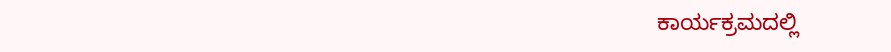ಕಾರ್ಯಕ್ರಮದಲ್ಲಿ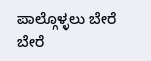ಪಾಲ್ಗೊಳ್ಳಲು ಬೇರೆ ಬೇರೆ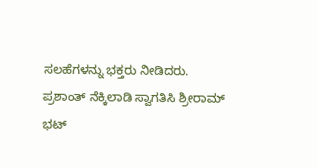ಸಲಹೆಗಳನ್ನು ಭಕ್ತರು ನೀಡಿದರು. ಪ್ರಶಾಂತ್ ನೆಕ್ಕಿಲಾಡಿ ಸ್ವಾಗತಿಸಿ ಶ್ರೀರಾಮ್ ಭಟ್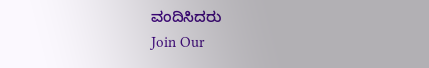ವಂದಿಸಿದರು
Join Our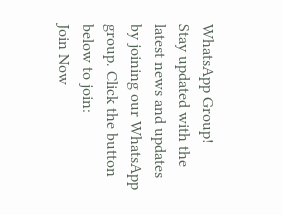WhatsApp Group!
Stay updated with the latest news and updates by joining our WhatsApp group. Click the button below to join:
Join Now